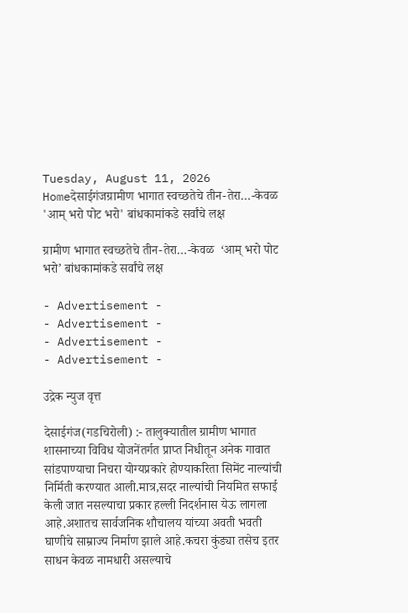Tuesday, August 11, 2026
Homeदेसाईगंजग्रामीण भागात स्वच्छतेचे तीन-तेरा…-केवळ  'आम् भरो पोट भरो' बांधकामांकडे सर्वांचे लक्ष

ग्रामीण भागात स्वच्छतेचे तीन-तेरा…-केवळ  ‘आम् भरो पोट भरो’ बांधकामांकडे सर्वांचे लक्ष

- Advertisement -
- Advertisement -
- Advertisement -
- Advertisement -

उद्रेक न्युज वृत्त

देसाईगंज(गडचिरोली) :- तालुक्यातील ग्रामीण भागात शासनाच्या विविध योजनेंतर्गत प्राप्त निधीतून अनेक गावात सांडपाण्याचा निचरा योग्यप्रकारे होण्याकरिता सिमेंट नाल्यांची निर्मिती करण्यात आली.मात्र,सदर नाल्यांची नियमित सफाई केली जात नसल्याचा प्रकार हल्ली निदर्शनास येऊ लागला आहे.अशातच सार्वजनिक शौचालय यांच्या अवती भवती घाणीचे साम्राज्य निर्माण झाले आहे.कचरा कुंड्या तसेच इतर साधन केवळ नामधारी असल्याचे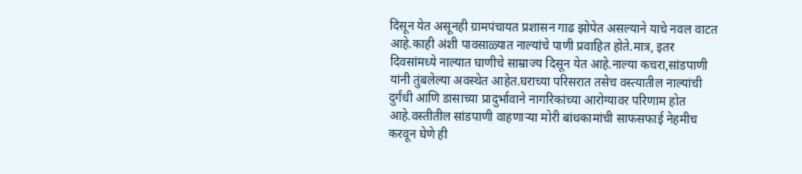दिसून येत असूनही ग्रामपंचायत प्रशासन गाढ झोपेत असल्याने याचे नवल वाटत आहे.काही अंशी पावसाळ्यात नाल्यांचे पाणी प्रवाहित होते.मात्र, इतर दिवसांमध्ये नाल्यात घाणीचे साम्राज्य दिसून येत आहे.नाल्या कचरा,सांडपाणी यांनी तुंबलेल्या अवस्थेत आहेत.घराच्या परिसरात तसेच वस्त्यातील नाल्यांची दुर्गंधी आणि डासाच्या प्रादुर्भावाने नागरिकांच्या आरोग्यावर परिणाम होत आहे.वस्तीतील सांडपाणी वाहणाऱ्या मोरी बांधकामांची साफसफाई नेहमीच करवून घेणे ही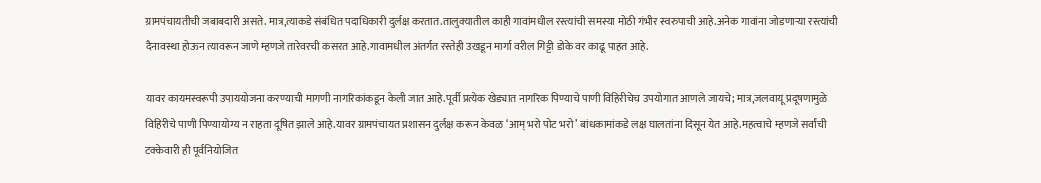ग्रामपंचायतीची जबाबदारी असते. मात्र,त्याकडे संबंधित पदाधिकारी दुर्लक्ष करतात.तालुक्यातील काही गावांमधील रस्त्यांची समस्या मोठी गंभीर स्वरुपाची आहे.अनेक गावांना जोडणाऱ्या रस्त्यांची दैनावस्था होऊन त्यावरून जाणे म्हणजे तारेवरची कसरत आहे.गावामधील अंतर्गत रस्तेही उखडून मार्गा वरील गिट्टी डोके वर काढू पाहत आहे.

यावर कायमस्वरूपी उपाययोजना करण्याची मागणी नागरिकांकडून केली जात आहे.पूर्वी प्रत्येक खेड्यात नागरिक पिण्याचे पाणी विहिरीचेच उपयोगात आणले जायचे; मात्र,जलवायू प्रदूषणामुळे विहिरीचे पाणी पिण्यायोग्य न राहता दूषित झाले आहे.यावर ग्रामपंचायत प्रशासन दुर्लक्ष करून केवळ ‘आम् भरो पोट भरो’ बांधकामांकडे लक्ष घालतांना दिसून येत आहे.महत्वाचे म्हणजे सर्वांची टक्केवारी ही पूर्वनियोजित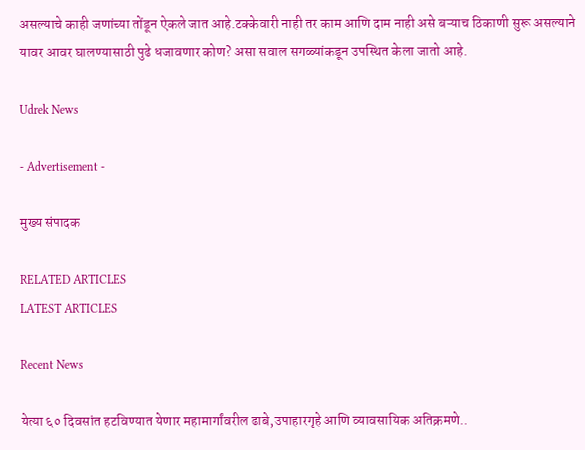असल्याचे काही जणांच्या तोंडून ऐकले जात आहे.टक्केवारी नाही तर काम आणि दाम नाही असे बऱ्याच ठिकाणी सुरू असल्याने यावर आवर घालण्यासाठी पुढे धजावणार कोण? असा सवाल सगळ्यांकडून उपस्थित केला जातो आहे.

Udrek News

- Advertisement -

मुख्य संपादक

RELATED ARTICLES
LATEST ARTICLES

Recent News

येत्या ६० दिवसांत हटविण्यात येणार महामार्गांवरील ढाबे,उपाहारगृहे आणि व्यावसायिक अतिक्रमणे..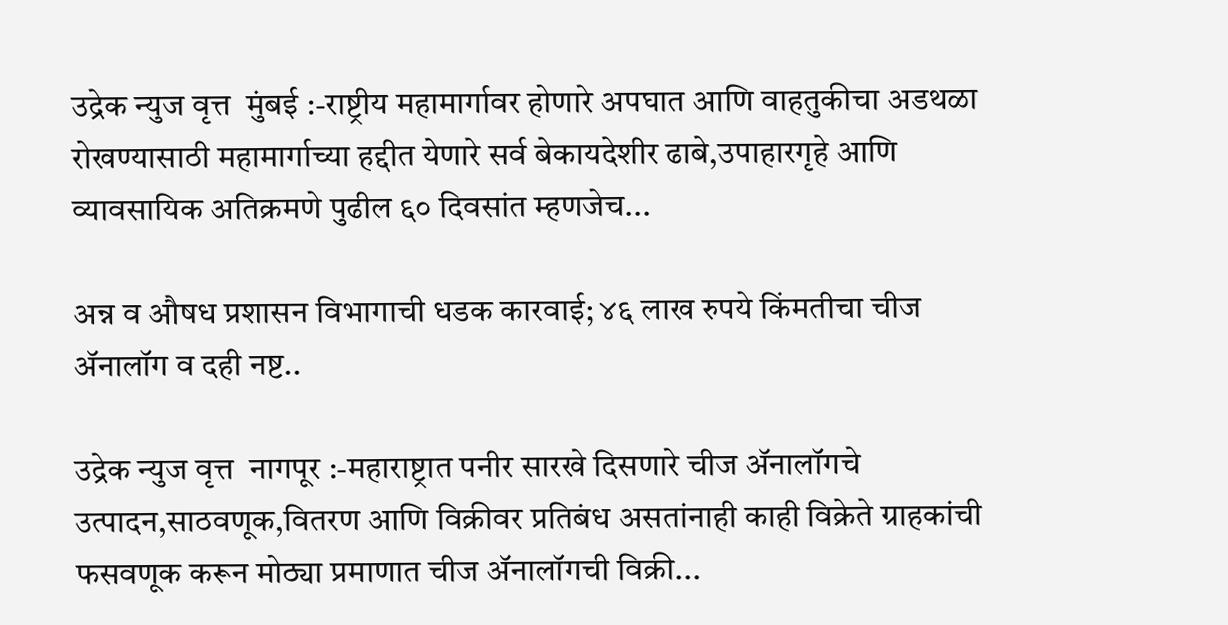उद्रेक न्युज वृत्त  मुंबई :-राष्ट्रीय महामार्गावर होणारे अपघात आणि वाहतुकीचा अडथळा रोखण्यासाठी महामार्गाच्या हद्दीत येणारे सर्व बेकायदेशीर ढाबे,उपाहारगृहे आणि व्यावसायिक अतिक्रमणे पुढील ६० दिवसांत म्हणजेच...

अन्न व औषध प्रशासन विभागाची धडक कारवाई; ४६ लाख रुपये किंमतीचा चीज ॲनालॉग व दही नष्ट..

उद्रेक न्युज वृत्त  नागपूर :-महाराष्ट्रात पनीर सारखे दिसणारे चीज ॲनालॉगचे उत्पादन,साठवणूक,वितरण आणि विक्रीवर प्रतिबंध असतांनाही काही विक्रेते ग्राहकांची फसवणूक करून मोठ्या प्रमाणात चीज ॲनालॉगची विक्री...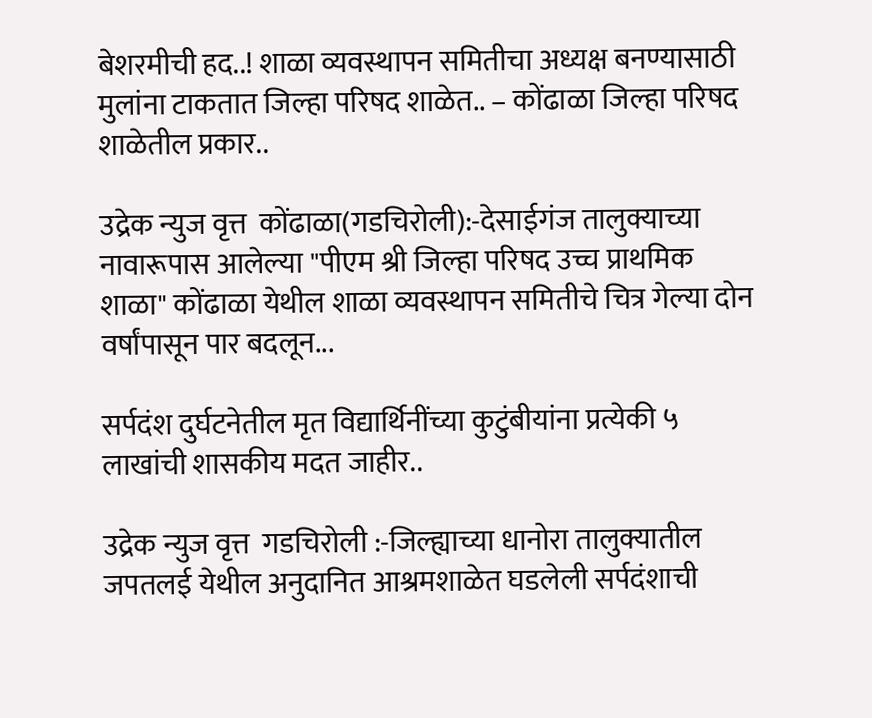बेशरमीची हद..! शाळा व्यवस्थापन समितीचा अध्यक्ष बनण्यासाठी मुलांना टाकतात जिल्हा परिषद शाळेत.. – कोंढाळा जिल्हा परिषद शाळेतील प्रकार..

उद्रेक न्युज वृत्त  कोंढाळा(गडचिरोली):-देसाईगंज तालुक्याच्या नावारूपास आलेल्या "पीएम श्री जिल्हा परिषद उच्च प्राथमिक शाळा" कोंढाळा येथील शाळा व्यवस्थापन समितीचे चित्र गेल्या दोन वर्षांपासून पार बदलून...

सर्पदंश दुर्घटनेतील मृत विद्यार्थिनींच्या कुटुंबीयांना प्रत्येकी ५ लाखांची शासकीय मदत जाहीर..

उद्रेक न्युज वृत्त  गडचिरोली :-जिल्ह्याच्या धानोरा तालुक्यातील जपतलई येथील अनुदानित आश्रमशाळेत घडलेली सर्पदंशाची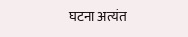घटना अत्यंत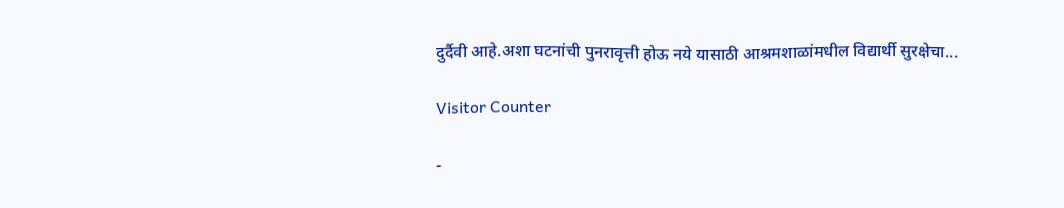दुर्दैवी आहे.अशा घटनांची पुनरावृत्ती होऊ नये यासाठी आश्रमशाळांमधील विद्यार्थी सुरक्षेचा...

Visitor Counter

-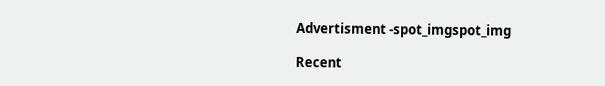Advertisment -spot_imgspot_img

Recent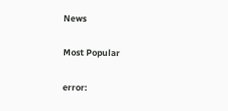News

Most Popular

error: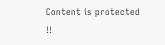Content is protected !!